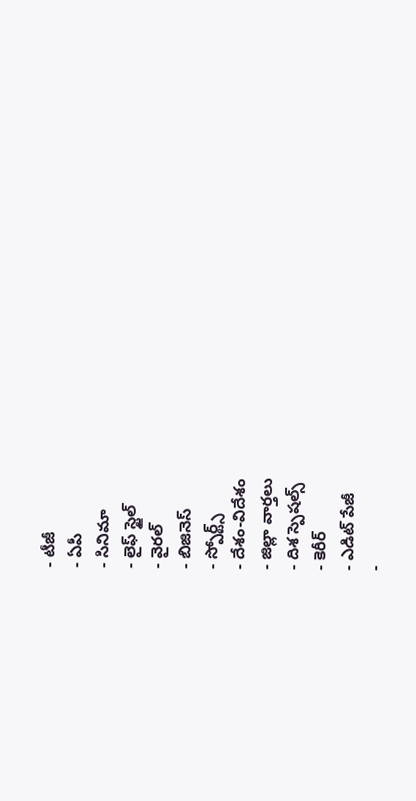- టీజీ
- ఏపీ
- సినిమా
- లైఫ్ స్టైల్
- వైరల్
- బిజినెస్
- స్పోర్ట్స్
- దేశం-విదేశం
- జిల్లా వార్తలు
- దిశ స్పెషల్స్
- కెరీర్
- ఎడిట్ పేజీ
-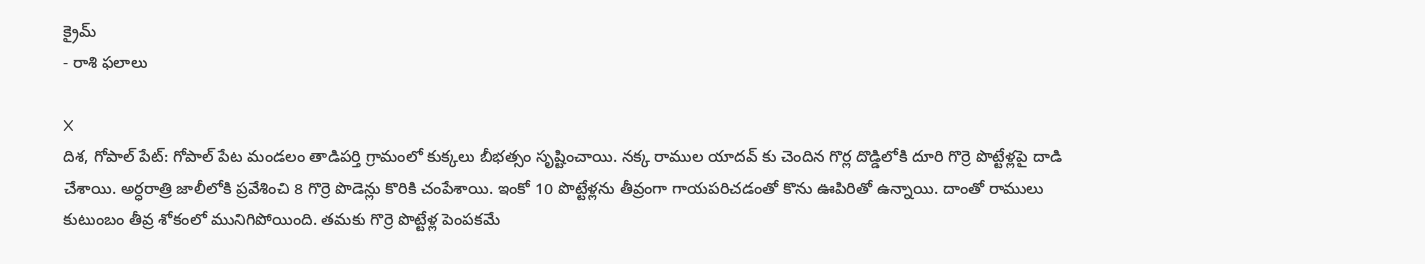క్రైమ్
- రాశి ఫలాలు

X
దిశ, గోపాల్ పేట్: గోపాల్ పేట మండలం తాడిపర్తి గ్రామంలో కుక్కలు బీభత్సం సృష్టించాయి. నక్క రాముల యాదవ్ కు చెందిన గొర్ల దొడ్డిలోకి దూరి గొర్రె పొట్టేళ్లపై దాడి చేశాయి. అర్ధరాత్రి జాలీలోకి ప్రవేశించి 8 గొర్రె పొడెన్లు కొరికి చంపేశాయి. ఇంకో 10 పొట్టేళ్లను తీవ్రంగా గాయపరిచడంతో కొను ఊపిరితో ఉన్నాయి. దాంతో రాములు కుటుంబం తీవ్ర శోకంలో మునిగిపోయింది. తమకు గొర్రె పొట్టేళ్ల పెంపకమే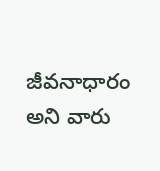జీవనాధారం అని వారు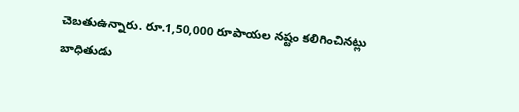చెబతుఉన్నారు. రూ.1,50,000 రూపాయల నష్టం కలిగించినట్లు బాధితుడు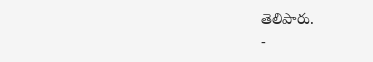తెలిపారు.
-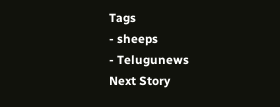Tags
- sheeps
- Telugunews
Next Story